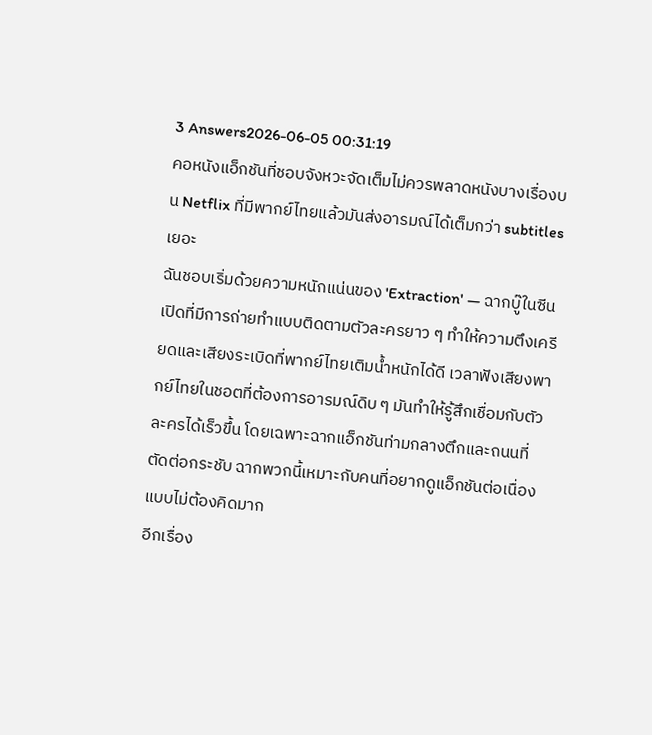3 Answers2026-06-05 00:31:19
คอหนังแอ็กชันที่ชอบจังหวะจัดเต็มไม่ควรพลาดหนังบางเรื่องบน Netflix ที่มีพากย์ไทยแล้วมันส่งอารมณ์ได้เต็มกว่า subtitles เยอะ
ฉันชอบเริ่มด้วยความหนักแน่นของ 'Extraction' — ฉากบู๊ในซีนเปิดที่มีการถ่ายทำแบบติดตามตัวละครยาว ๆ ทำให้ความตึงเครียดและเสียงระเบิดที่พากย์ไทยเติมน้ำหนักได้ดี เวลาฟังเสียงพากย์ไทยในชอตที่ต้องการอารมณ์ดิบ ๆ มันทำให้รู้สึกเชื่อมกับตัวละครได้เร็วขึ้น โดยเฉพาะฉากแอ็กชันท่ามกลางตึกและถนนที่ตัดต่อกระชับ ฉากพวกนี้เหมาะกับคนที่อยากดูแอ็กชันต่อเนื่องแบบไม่ต้องคิดมาก
อีกเรื่อง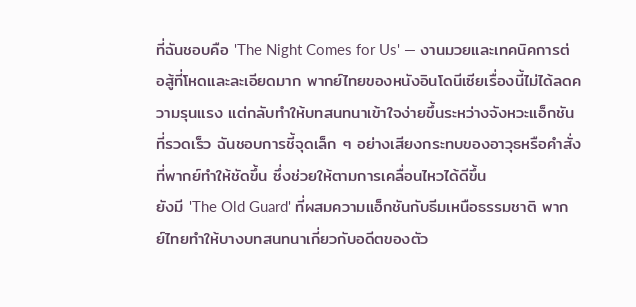ที่ฉันชอบคือ 'The Night Comes for Us' — งานมวยและเทคนิคการต่อสู้ที่โหดและละเอียดมาก พากย์ไทยของหนังอินโดนีเซียเรื่องนี้ไม่ได้ลดความรุนแรง แต่กลับทำให้บทสนทนาเข้าใจง่ายขึ้นระหว่างจังหวะแอ็กชันที่รวดเร็ว ฉันชอบการชี้จุดเล็ก ๆ อย่างเสียงกระทบของอาวุธหรือคำสั่งที่พากย์ทำให้ชัดขึ้น ซึ่งช่วยให้ตามการเคลื่อนไหวได้ดีขึ้น
ยังมี 'The Old Guard' ที่ผสมความแอ็กชันกับธีมเหนือธรรมชาติ พากย์ไทยทำให้บางบทสนทนาเกี่ยวกับอดีตของตัว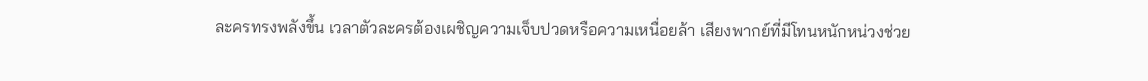ละครทรงพลังขึ้น เวลาตัวละครต้องเผชิญความเจ็บปวดหรือความเหนื่อยล้า เสียงพากย์ที่มีโทนหนักหน่วงช่วย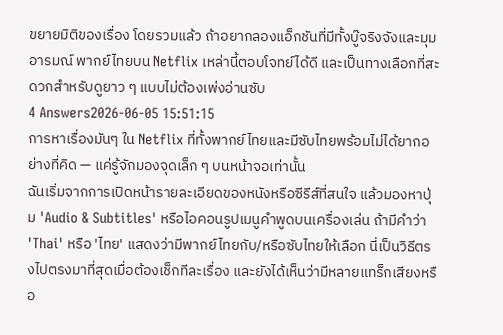ขยายมิติของเรื่อง โดยรวมแล้ว ถ้าอยากลองแอ็กชันที่มีทั้งบู๊จริงจังและมุมอารมณ์ พากย์ไทยบน Netflix เหล่านี้ตอบโจทย์ได้ดี และเป็นทางเลือกที่สะดวกสำหรับดูยาว ๆ แบบไม่ต้องเพ่งอ่านซับ
4 Answers2026-06-05 15:51:15
การหาเรื่องมันๆ ใน Netflix ที่ทั้งพากย์ไทยและมีซับไทยพร้อมไม่ได้ยากอย่างที่คิด — แค่รู้จักมองจุดเล็ก ๆ บนหน้าจอเท่านั้น
ฉันเริ่มจากการเปิดหน้ารายละเอียดของหนังหรือซีรีส์ที่สนใจ แล้วมองหาปุ่ม 'Audio & Subtitles' หรือไอคอนรูปเมนูคำพูดบนเครื่องเล่น ถ้ามีคำว่า 'Thai' หรือ 'ไทย' แสดงว่ามีพากย์ไทยกับ/หรือซับไทยให้เลือก นี่เป็นวิธีตรงไปตรงมาที่สุดเมื่อต้องเช็กทีละเรื่อง และยังได้เห็นว่ามีหลายแทร็กเสียงหรือ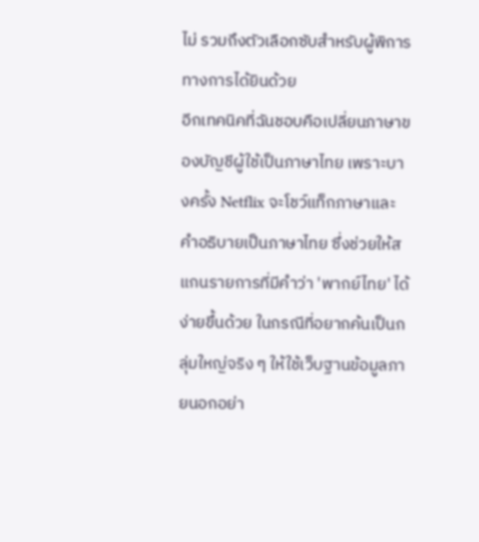ไม่ รวมถึงตัวเลือกซับสำหรับผู้พิการทางการได้ยินด้วย
อีกเทคนิคที่ฉันชอบคือเปลี่ยนภาษาของบัญชีผู้ใช้เป็นภาษาไทย เพราะบางครั้ง Netflix จะโชว์แท็กภาษาและคำอธิบายเป็นภาษาไทย ซึ่งช่วยให้สแกนรายการที่มีคำว่า 'พากย์ไทย' ได้ง่ายขึ้นด้วย ในกรณีที่อยากค้นเป็นกลุ่มใหญ่จริง ๆ ให้ใช้เว็บฐานข้อมูลภายนอกอย่า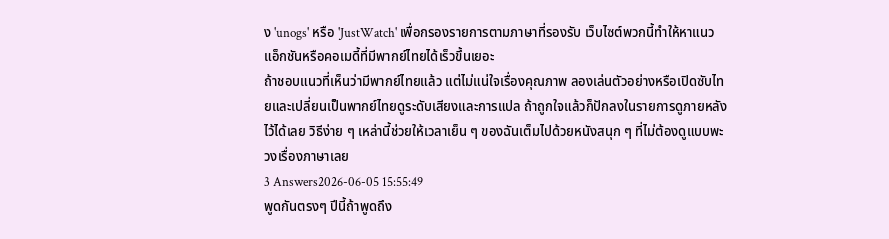ง 'unogs' หรือ 'JustWatch' เพื่อกรองรายการตามภาษาที่รองรับ เว็บไซต์พวกนี้ทำให้หาแนวแอ็กชันหรือคอเมดี้ที่มีพากย์ไทยได้เร็วขึ้นเยอะ
ถ้าชอบแนวที่เห็นว่ามีพากย์ไทยแล้ว แต่ไม่แน่ใจเรื่องคุณภาพ ลองเล่นตัวอย่างหรือเปิดซับไทยและเปลี่ยนเป็นพากย์ไทยดูระดับเสียงและการแปล ถ้าถูกใจแล้วก็ปักลงในรายการดูภายหลังไว้ได้เลย วิธีง่าย ๆ เหล่านี้ช่วยให้เวลาเย็น ๆ ของฉันเต็มไปด้วยหนังสนุก ๆ ที่ไม่ต้องดูแบบพะวงเรื่องภาษาเลย
3 Answers2026-06-05 15:55:49
พูดกันตรงๆ ปีนี้ถ้าพูดถึง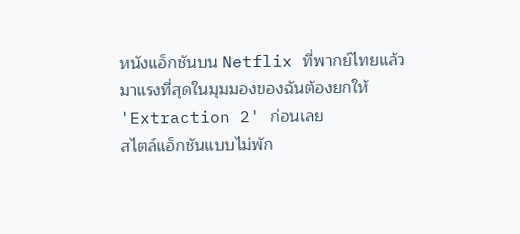หนังแอ็กชันบน Netflix ที่พากย์ไทยแล้วมาแรงที่สุดในมุมมองของฉันต้องยกให้ 'Extraction 2' ก่อนเลย
สไตล์แอ็กชันแบบไม่พัก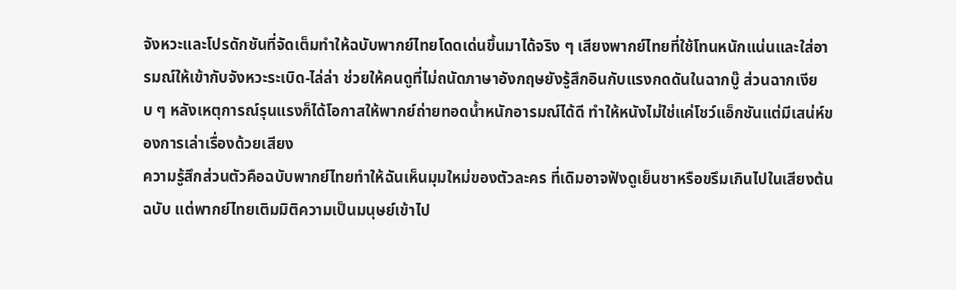จังหวะและโปรดักชันที่จัดเต็มทำให้ฉบับพากย์ไทยโดดเด่นขึ้นมาได้จริง ๆ เสียงพากย์ไทยที่ใช้โทนหนักแน่นและใส่อารมณ์ให้เข้ากับจังหวะระเบิด-ไล่ล่า ช่วยให้คนดูที่ไม่ถนัดภาษาอังกฤษยังรู้สึกอินกับแรงกดดันในฉากบู๊ ส่วนฉากเงียบ ๆ หลังเหตุการณ์รุนแรงก็ได้โอกาสให้พากย์ถ่ายทอดน้ำหนักอารมณ์ได้ดี ทำให้หนังไม่ใช่แค่โชว์แอ็กชันแต่มีเสน่ห์ของการเล่าเรื่องด้วยเสียง
ความรู้สึกส่วนตัวคือฉบับพากย์ไทยทำให้ฉันเห็นมุมใหม่ของตัวละคร ที่เดิมอาจฟังดูเย็นชาหรือขรึมเกินไปในเสียงต้นฉบับ แต่พากย์ไทยเติมมิติความเป็นมนุษย์เข้าไป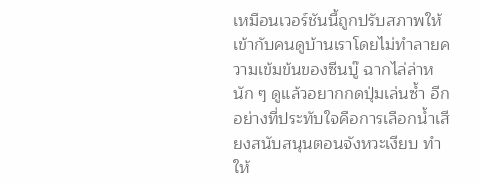เหมือนเวอร์ชันนี้ถูกปรับสภาพให้เข้ากับคนดูบ้านเราโดยไม่ทำลายความเข้มข้นของซีนบู๊ ฉากไล่ล่าหนัก ๆ ดูแล้วอยากกดปุ่มเล่นซ้ำ อีกอย่างที่ประทับใจคือการเลือกน้ำเสียงสนับสนุนตอนจังหวะเงียบ ทำให้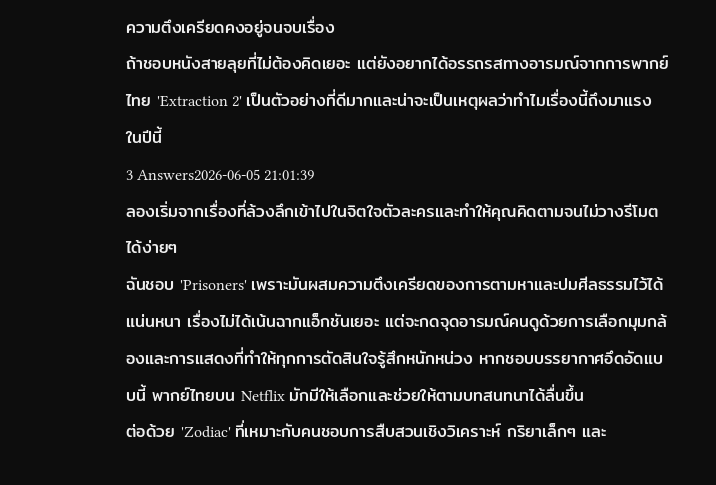ความตึงเครียดคงอยู่จนจบเรื่อง
ถ้าชอบหนังสายลุยที่ไม่ต้องคิดเยอะ แต่ยังอยากได้อรรถรสทางอารมณ์จากการพากย์ไทย 'Extraction 2' เป็นตัวอย่างที่ดีมากและน่าจะเป็นเหตุผลว่าทำไมเรื่องนี้ถึงมาแรงในปีนี้
3 Answers2026-06-05 21:01:39
ลองเริ่มจากเรื่องที่ล้วงลึกเข้าไปในจิตใจตัวละครและทำให้คุณคิดตามจนไม่วางรีโมตได้ง่ายๆ
ฉันชอบ 'Prisoners' เพราะมันผสมความตึงเครียดของการตามหาและปมศีลธรรมไว้ได้แน่นหนา เรื่องไม่ได้เน้นฉากแอ็กชันเยอะ แต่จะกดจุดอารมณ์คนดูด้วยการเลือกมุมกล้องและการแสดงที่ทำให้ทุกการตัดสินใจรู้สึกหนักหน่วง หากชอบบรรยากาศอึดอัดแบบนี้ พากย์ไทยบน Netflix มักมีให้เลือกและช่วยให้ตามบทสนทนาได้ลื่นขึ้น
ต่อด้วย 'Zodiac' ที่เหมาะกับคนชอบการสืบสวนเชิงวิเคราะห์ กริยาเล็กๆ และ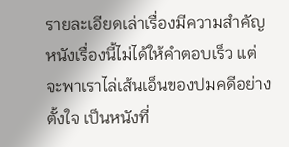รายละเอียดเล่าเรื่องมีความสำคัญ หนังเรื่องนี้ไม่ได้ให้คำตอบเร็ว แต่จะพาเราไล่เส้นเอ็นของปมคดีอย่างตั้งใจ เป็นหนังที่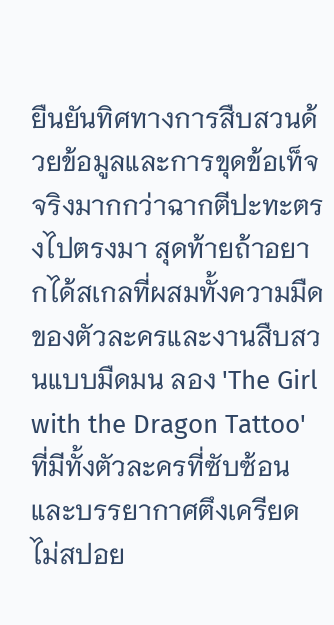ยืนยันทิศทางการสืบสวนด้วยข้อมูลและการขุดข้อเท็จจริงมากกว่าฉากตีปะทะตรงไปตรงมา สุดท้ายถ้าอยากได้สเกลที่ผสมทั้งความมืดของตัวละครและงานสืบสวนแบบมืดมน ลอง 'The Girl with the Dragon Tattoo' ที่มีทั้งตัวละครที่ซับซ้อนและบรรยากาศตึงเครียด ไม่สปอย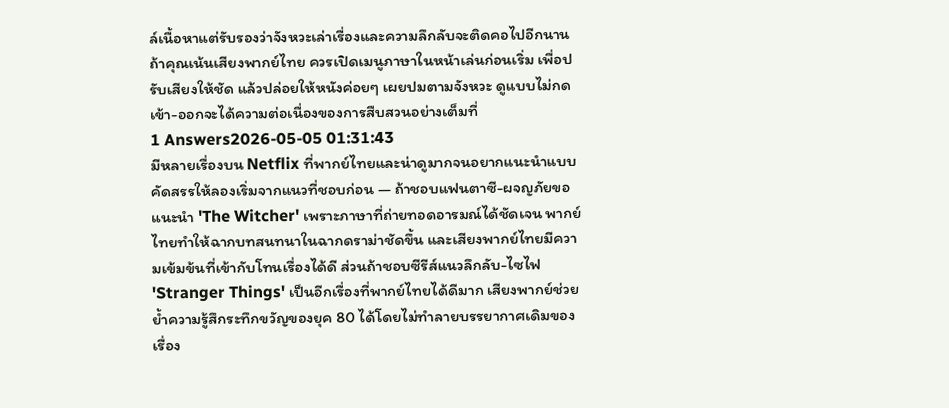ล์เนื้อหาแต่รับรองว่าจังหวะเล่าเรื่องและความลึกลับจะติดคอไปอีกนาน
ถ้าคุณเน้นเสียงพากย์ไทย ควรเปิดเมนูภาษาในหน้าเล่นก่อนเริ่ม เพื่อปรับเสียงให้ชัด แล้วปล่อยให้หนังค่อยๆ เผยปมตามจังหวะ ดูแบบไม่กดเข้า-ออกจะได้ความต่อเนื่องของการสืบสวนอย่างเต็มที่
1 Answers2026-05-05 01:31:43
มีหลายเรื่องบน Netflix ที่พากย์ไทยและน่าดูมากจนอยากแนะนำแบบคัดสรรให้ลองเริ่มจากแนวที่ชอบก่อน — ถ้าชอบแฟนตาซี-ผจญภัยขอแนะนำ 'The Witcher' เพราะภาษาที่ถ่ายทอดอารมณ์ได้ชัดเจน พากย์ไทยทำให้ฉากบทสนทนาในฉากดราม่าชัดขึ้น และเสียงพากย์ไทยมีความเข้มข้นที่เข้ากับโทนเรื่องได้ดี ส่วนถ้าชอบซีรีส์แนวลึกลับ-ไซไฟ 'Stranger Things' เป็นอีกเรื่องที่พากย์ไทยได้ดีมาก เสียงพากย์ช่วยย้ำความรู้สึกระทึกขวัญของยุค 80 ได้โดยไม่ทำลายบรรยากาศเดิมของเรื่อง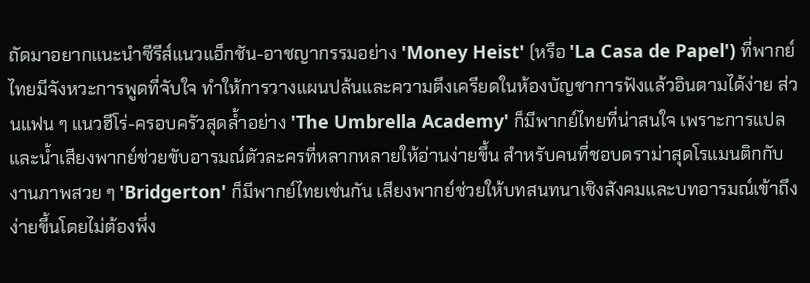ถัดมาอยากแนะนำซีรีส์แนวแอ็กชัน-อาชญากรรมอย่าง 'Money Heist' (หรือ 'La Casa de Papel') ที่พากย์ไทยมีจังหวะการพูดที่จับใจ ทำให้การวางแผนปล้นและความตึงเครียดในห้องบัญชาการฟังแล้วอินตามได้ง่าย ส่วนแฟน ๆ แนวฮีโร่-ครอบครัวสุดล้ำอย่าง 'The Umbrella Academy' ก็มีพากย์ไทยที่น่าสนใจ เพราะการแปลและน้ำเสียงพากย์ช่วยขับอารมณ์ตัวละครที่หลากหลายให้อ่านง่ายขึ้น สำหรับคนที่ชอบดราม่าสุดโรแมนติกกับงานภาพสวย ๆ 'Bridgerton' ก็มีพากย์ไทยเช่นกัน เสียงพากย์ช่วยให้บทสนทนาเชิงสังคมและบทอารมณ์เข้าถึงง่ายขึ้นโดยไม่ต้องพึ่ง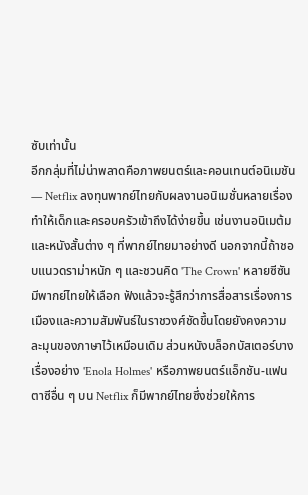ซับเท่านั้น
อีกกลุ่มที่ไม่น่าพลาดคือภาพยนตร์และคอนเทนต์อนิเมชัน — Netflix ลงทุนพากย์ไทยกับผลงานอนิเมชั่นหลายเรื่อง ทำให้เด็กและครอบครัวเข้าถึงได้ง่ายขึ้น เช่นงานอนิเมต้มและหนังสั้นต่าง ๆ ที่พากย์ไทยมาอย่างดี นอกจากนี้ถ้าชอบแนวดราม่าหนัก ๆ และชวนคิด 'The Crown' หลายซีซันมีพากย์ไทยให้เลือก ฟังแล้วจะรู้สึกว่าการสื่อสารเรื่องการเมืองและความสัมพันธ์ในราชวงศ์ชัดขึ้นโดยยังคงความละมุนของภาษาไว้เหมือนเดิม ส่วนหนังบล็อกบัสเตอร์บางเรื่องอย่าง 'Enola Holmes' หรือภาพยนตร์แอ็กชัน-แฟนตาซีอื่น ๆ บน Netflix ก็มีพากย์ไทยซึ่งช่วยให้การ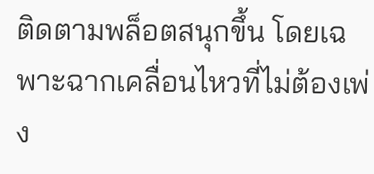ติดตามพล็อตสนุกขึ้น โดยเฉพาะฉากเคลื่อนไหวที่ไม่ต้องเพ่ง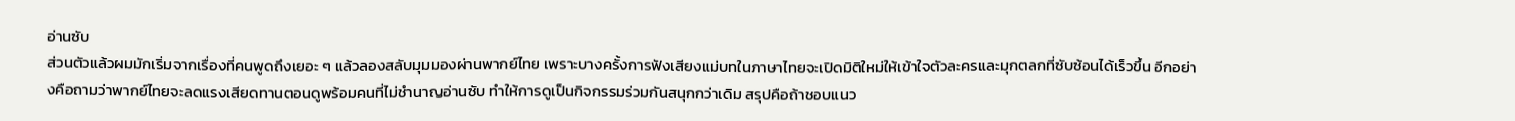อ่านซับ
ส่วนตัวแล้วผมมักเริ่มจากเรื่องที่คนพูดถึงเยอะ ๆ แล้วลองสลับมุมมองผ่านพากย์ไทย เพราะบางครั้งการฟังเสียงแม่บทในภาษาไทยจะเปิดมิติใหม่ให้เข้าใจตัวละครและมุกตลกที่ซับซ้อนได้เร็วขึ้น อีกอย่างคือถามว่าพากย์ไทยจะลดแรงเสียดทานตอนดูพร้อมคนที่ไม่ชำนาญอ่านซับ ทำให้การดูเป็นกิจกรรมร่วมกันสนุกกว่าเดิม สรุปคือถ้าชอบแนว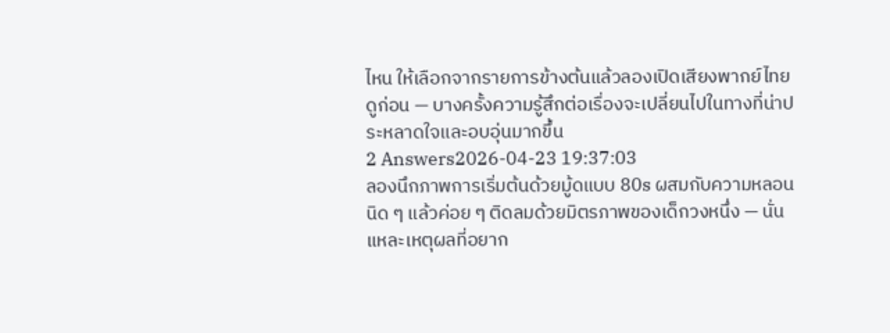ไหน ให้เลือกจากรายการข้างต้นแล้วลองเปิดเสียงพากย์ไทยดูก่อน — บางครั้งความรู้สึกต่อเรื่องจะเปลี่ยนไปในทางที่น่าประหลาดใจและอบอุ่นมากขึ้น
2 Answers2026-04-23 19:37:03
ลองนึกภาพการเริ่มต้นด้วยมู้ดแบบ 80s ผสมกับความหลอนนิด ๆ แล้วค่อย ๆ ติดลมด้วยมิตรภาพของเด็กวงหนึ่ง — นั่นแหละเหตุผลที่อยาก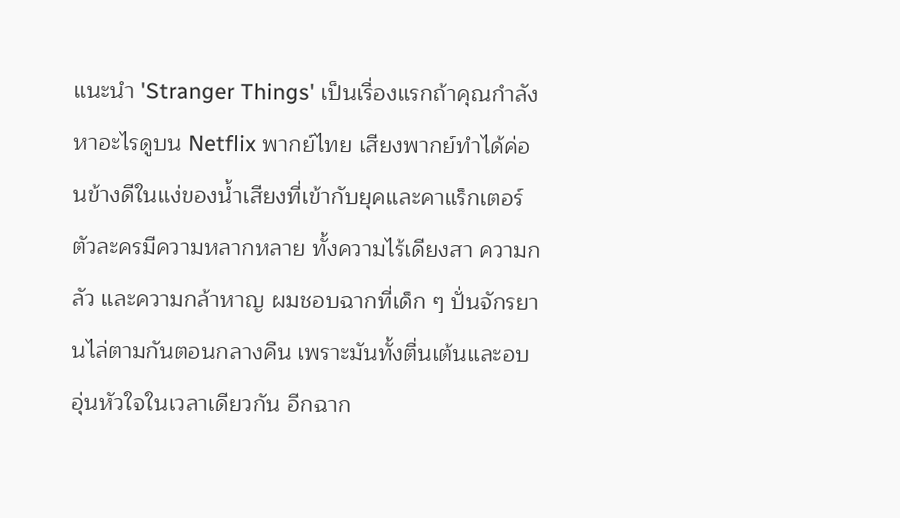แนะนำ 'Stranger Things' เป็นเรื่องแรกถ้าคุณกำลังหาอะไรดูบน Netflix พากย์ไทย เสียงพากย์ทำได้ค่อนข้างดีในแง่ของน้ำเสียงที่เข้ากับยุคและคาแร็กเตอร์ ตัวละครมีความหลากหลาย ทั้งความไร้เดียงสา ความกลัว และความกล้าหาญ ผมชอบฉากที่เด็ก ๆ ปั่นจักรยานไล่ตามกันตอนกลางคืน เพราะมันทั้งตื่นเต้นและอบอุ่นหัวใจในเวลาเดียวกัน อีกฉาก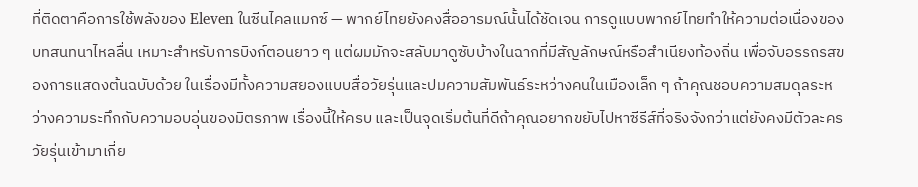ที่ติดตาคือการใช้พลังของ Eleven ในซีนไคลแมกซ์ — พากย์ไทยยังคงสื่ออารมณ์นั้นได้ชัดเจน การดูแบบพากย์ไทยทำให้ความต่อเนื่องของบทสนทนาไหลลื่น เหมาะสำหรับการบิงก์ตอนยาว ๆ แต่ผมมักจะสลับมาดูซับบ้างในฉากที่มีสัญลักษณ์หรือสำเนียงท้องถิ่น เพื่อจับอรรถรสของการแสดงต้นฉบับด้วย ในเรื่องมีทั้งความสยองแบบสื่อวัยรุ่นและปมความสัมพันธ์ระหว่างคนในเมืองเล็ก ๆ ถ้าคุณชอบความสมดุลระหว่างความระทึกกับความอบอุ่นของมิตรภาพ เรื่องนี้ให้ครบ และเป็นจุดเริ่มต้นที่ดีถ้าคุณอยากขยับไปหาซีรีส์ที่จริงจังกว่าแต่ยังคงมีตัวละครวัยรุ่นเข้ามาเกี่ย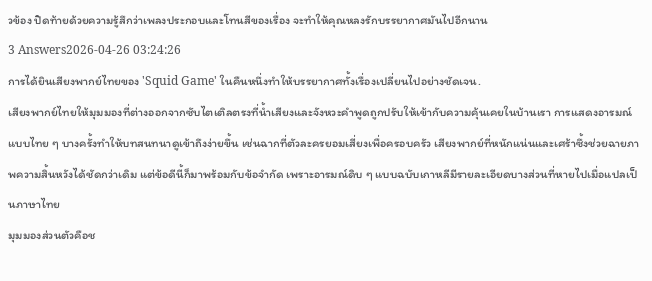วข้อง ปิดท้ายด้วยความรู้สึกว่าเพลงประกอบและโทนสีของเรื่อง จะทำให้คุณหลงรักบรรยากาศมันไปอีกนาน
3 Answers2026-04-26 03:24:26
การได้ยินเสียงพากย์ไทยของ 'Squid Game' ในคืนหนึ่งทำให้บรรยากาศทั้งเรื่องเปลี่ยนไปอย่างชัดเจน.
เสียงพากย์ไทยให้มุมมองที่ต่างออกจากซับไตเติลตรงที่น้ำเสียงและจังหวะคำพูดถูกปรับให้เข้ากับความคุ้นเคยในบ้านเรา การแสดงอารมณ์แบบไทย ๆ บางครั้งทำให้บทสนทนาดูเข้าถึงง่ายขึ้น เช่นฉากที่ตัวละครยอมเสี่ยงเพื่อครอบครัว เสียงพากย์ที่หนักแน่นและเศร้าซึ้งช่วยฉายภาพความสิ้นหวังได้ชัดกว่าเดิม แต่ข้อดีนี้ก็มาพร้อมกับข้อจำกัด เพราะอารมณ์ดิบ ๆ แบบฉบับเกาหลีมีรายละเอียดบางส่วนที่หายไปเมื่อแปลเป็นภาษาไทย
มุมมองส่วนตัวคือช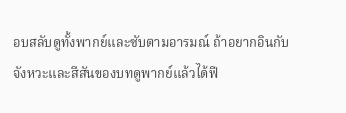อบสลับดูทั้งพากย์และซับตามอารมณ์ ถ้าอยากอินกับจังหวะและสีสันของบทดูพากย์แล้วได้ฟี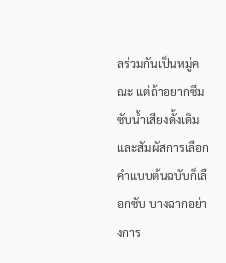ลร่วมกันเป็นหมู่คณะ แต่ถ้าอยากซึมซับน้ำเสียงดั้งเดิมและสัมผัสการเลือกคำแบบต้นฉบับก็เลือกซับ บางฉากอย่างการ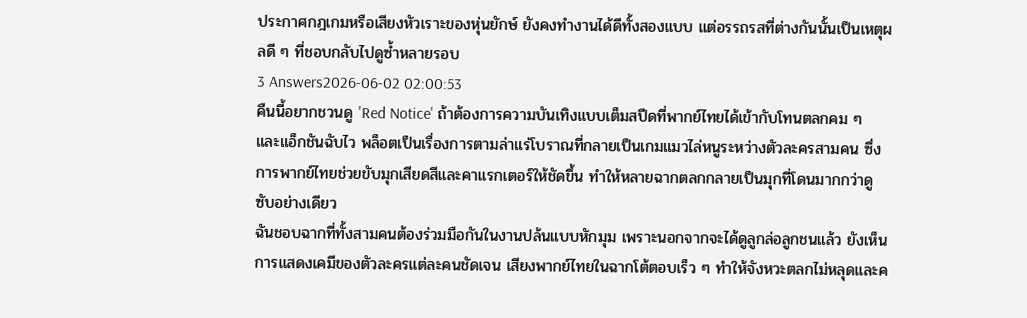ประกาศกฎเกมหรือเสียงหัวเราะของหุ่นยักษ์ ยังคงทำงานได้ดีทั้งสองแบบ แต่อรรถรสที่ต่างกันนั้นเป็นเหตุผลดี ๆ ที่ชอบกลับไปดูซ้ำหลายรอบ
3 Answers2026-06-02 02:00:53
คืนนี้อยากชวนดู 'Red Notice' ถ้าต้องการความบันเทิงแบบเต็มสปีดที่พากย์ไทยได้เข้ากับโทนตลกคม ๆ และแอ็กชันฉับไว พล็อตเป็นเรื่องการตามล่าแร่โบราณที่กลายเป็นเกมแมวไล่หนูระหว่างตัวละครสามคน ซึ่งการพากย์ไทยช่วยขับมุกเสียดสีและคาแรกเตอร์ให้ชัดขึ้น ทำให้หลายฉากตลกกลายเป็นมุกที่โดนมากกว่าดูซับอย่างเดียว
ฉันชอบฉากที่ทั้งสามคนต้องร่วมมือกันในงานปล้นแบบหักมุม เพราะนอกจากจะได้ดูลูกล่อลูกชนแล้ว ยังเห็นการแสดงเคมีของตัวละครแต่ละคนชัดเจน เสียงพากย์ไทยในฉากโต้ตอบเร็ว ๆ ทำให้จังหวะตลกไม่หลุดและค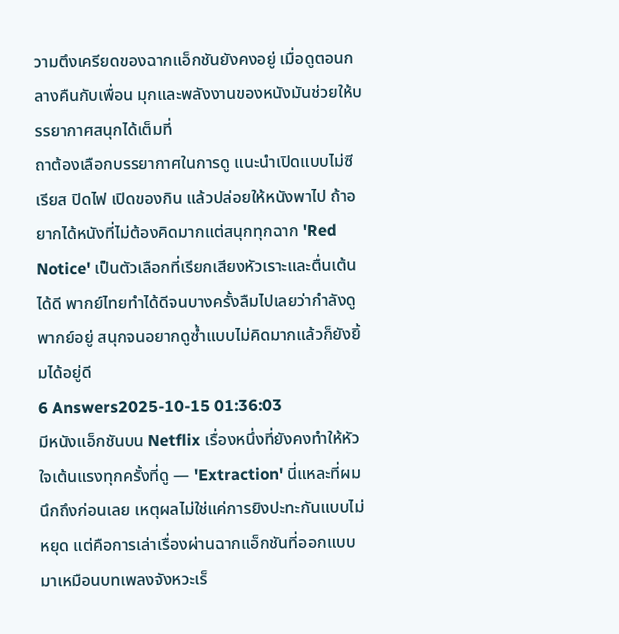วามตึงเครียดของฉากแอ็กชันยังคงอยู่ เมื่อดูตอนกลางคืนกับเพื่อน มุกและพลังงานของหนังมันช่วยให้บรรยากาศสนุกได้เต็มที่
ถาต้องเลือกบรรยากาศในการดู แนะนำเปิดแบบไม่ซีเรียส ปิดไฟ เปิดของกิน แล้วปล่อยให้หนังพาไป ถ้าอยากได้หนังที่ไม่ต้องคิดมากแต่สนุกทุกฉาก 'Red Notice' เป็นตัวเลือกที่เรียกเสียงหัวเราะและตื่นเต้นได้ดี พากย์ไทยทำได้ดีจนบางครั้งลืมไปเลยว่ากำลังดูพากย์อยู่ สนุกจนอยากดูซ้ำแบบไม่คิดมากแล้วก็ยังยิ้มได้อยู่ดี
6 Answers2025-10-15 01:36:03
มีหนังแอ็กชันบน Netflix เรื่องหนึ่งที่ยังคงทำให้หัวใจเต้นแรงทุกครั้งที่ดู — 'Extraction' นี่แหละที่ผมนึกถึงก่อนเลย เหตุผลไม่ใช่แค่การยิงปะทะกันแบบไม่หยุด แต่คือการเล่าเรื่องผ่านฉากแอ็กชันที่ออกแบบมาเหมือนบทเพลงจังหวะเร็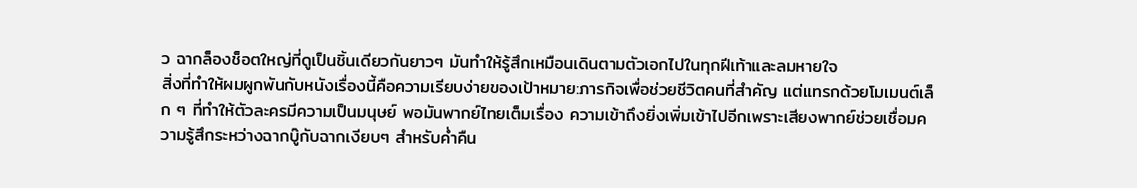ว ฉากล็องช็อตใหญ่ที่ดูเป็นชิ้นเดียวกันยาวๆ มันทำให้รู้สึกเหมือนเดินตามตัวเอกไปในทุกฝีเท้าและลมหายใจ
สิ่งที่ทำให้ผมผูกพันกับหนังเรื่องนี้คือความเรียบง่ายของเป้าหมาย:ภารกิจเพื่อช่วยชีวิตคนที่สำคัญ แต่แทรกด้วยโมเมนต์เล็ก ๆ ที่ทำให้ตัวละครมีความเป็นมนุษย์ พอมันพากย์ไทยเต็มเรื่อง ความเข้าถึงยิ่งเพิ่มเข้าไปอีกเพราะเสียงพากย์ช่วยเชื่อมความรู้สึกระหว่างฉากบู๊กับฉากเงียบๆ สำหรับค่ำคืน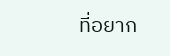ที่อยาก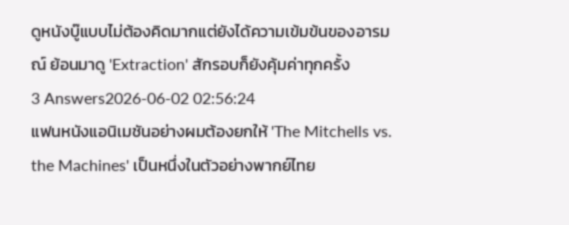ดูหนังบู๊แบบไม่ต้องคิดมากแต่ยังได้ความเข้มข้นของอารมณ์ ย้อนมาดู 'Extraction' สักรอบก็ยังคุ้มค่าทุกครั้ง
3 Answers2026-06-02 02:56:24
แฟนหนังแอนิเมชันอย่างผมต้องยกให้ 'The Mitchells vs. the Machines' เป็นหนึ่งในตัวอย่างพากย์ไทย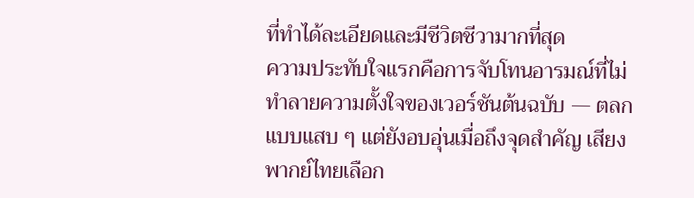ที่ทำได้ละเอียดและมีชีวิตชีวามากที่สุด
ความประทับใจแรกคือการจับโทนอารมณ์ที่ไม่ทำลายความตั้งใจของเวอร์ชันต้นฉบับ — ตลกแบบแสบ ๆ แต่ยังอบอุ่นเมื่อถึงจุดสำคัญ เสียงพากย์ไทยเลือก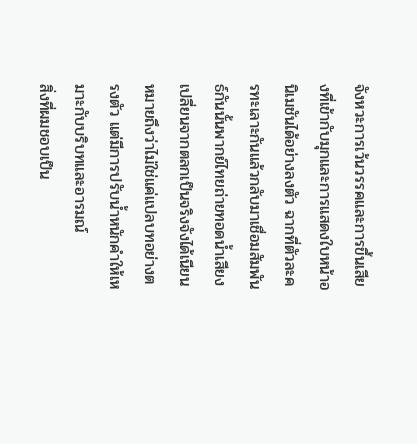จังหวะการเว้นวรรคและการขึ้นเสียงที่เข้ากับมุกและการแสดงใบหน้าอนิเมชันได้อย่างลงตัว ฉากที่ตัวละครทะเลาะกันแล้วกลับมาเชื่อมสัมพันธ์กันนั้นพากย์ไทยถ่ายทอดน้ำเสียงเปลี่ยนจากตลกเป็นจริงจังได้เนียน หมายถึงว่าไม่ใช่แค่แปลบทอย่างตรงตัว แต่มีการปรับน้ำหนักคำให้เหมาะกับบริบทและอารมณ์
สิ่งที่ผมชอบเป็น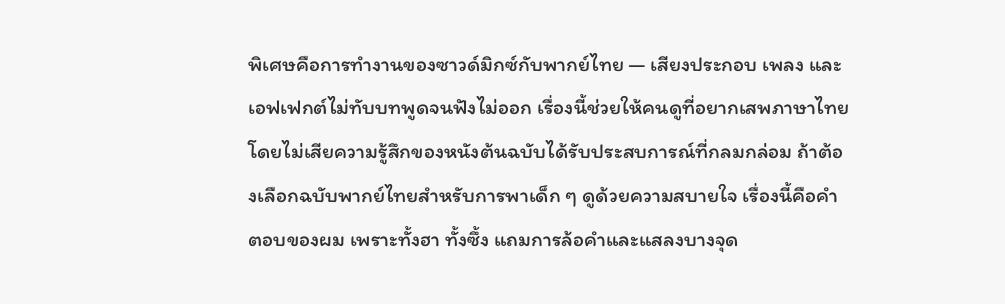พิเศษคือการทำงานของซาวด์มิกซ์กับพากย์ไทย — เสียงประกอบ เพลง และเอฟเฟกต์ไม่ทับบทพูดจนฟังไม่ออก เรื่องนี้ช่วยให้คนดูที่อยากเสพภาษาไทยโดยไม่เสียความรู้สึกของหนังต้นฉบับได้รับประสบการณ์ที่กลมกล่อม ถ้าต้องเลือกฉบับพากย์ไทยสำหรับการพาเด็ก ๆ ดูด้วยความสบายใจ เรื่องนี้คือคำตอบของผม เพราะทั้งฮา ทั้งซึ้ง แถมการล้อคำและแสลงบางจุด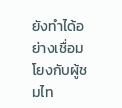ยังทำได้อย่างเชื่อมโยงกับผู้ชมไท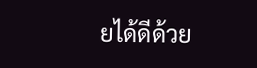ยได้ดีด้วย